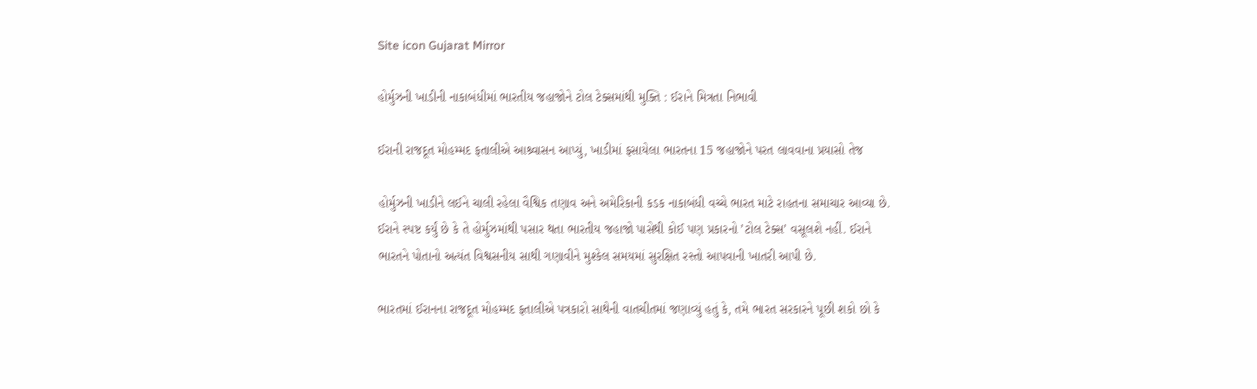Site icon Gujarat Mirror

હોર્મુઝની ખાડીની નાકાબંધીમાં ભારતીય જહાજોને ટોલ ટેક્સમાંથી મુક્તિ : ઈરાને મિત્રતા નિભાવી

ઈરાની રાજદૂત મોહમ્મદ ફતાલીએ આશ્ર્વાસન આપ્યું, ખાડીમાં ફસાયેલા ભારતના 15 જહાજોને પરત લાવવાના પ્રયાસો તેજ

હોર્મુઝની ખાડીને લઈને ચાલી રહેલા વૈશ્વિક તણાવ અને અમેરિકાની કડક નાકાબંધી વચ્ચે ભારત માટે રાહતના સમાચાર આવ્યા છે. ઈરાને સ્પષ્ટ કર્યું છે કે તે હોર્મુઝમાંથી પસાર થતા ભારતીય જહાજો પાસેથી કોઈ પણ પ્રકારનો ’ટોલ ટેક્સ’ વસૂલશે નહીં. ઈરાને ભારતને પોતાનો અત્યંત વિશ્વસનીય સાથી ગણાવીને મુશ્કેલ સમયમાં સુરક્ષિત રસ્તો આપવાની ખાતરી આપી છે.

ભારતમાં ઈરાનના રાજદૂત મોહમ્મદ ફતાલીએ પત્રકારો સાથેની વાતચીતમાં જણાવ્યું હતું કે, તમે ભારત સરકારને પૂછી શકો છો કે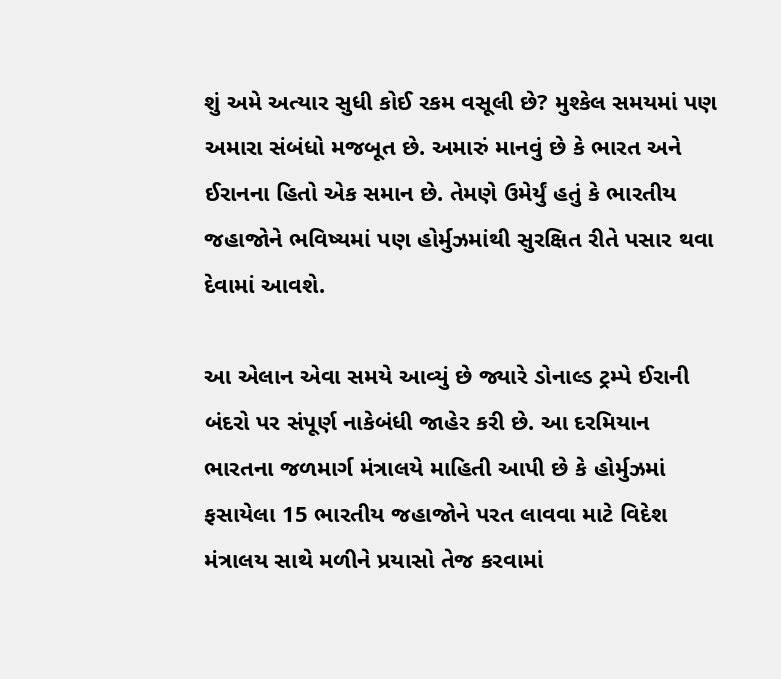શું અમે અત્યાર સુધી કોઈ રકમ વસૂલી છે? મુશ્કેલ સમયમાં પણ અમારા સંબંધો મજબૂત છે. અમારું માનવું છે કે ભારત અને ઈરાનના હિતો એક સમાન છે. તેમણે ઉમેર્યું હતું કે ભારતીય જહાજોને ભવિષ્યમાં પણ હોર્મુઝમાંથી સુરક્ષિત રીતે પસાર થવા દેવામાં આવશે.

આ એલાન એવા સમયે આવ્યું છે જ્યારે ડોનાલ્ડ ટ્રમ્પે ઈરાની બંદરો પર સંપૂર્ણ નાકેબંધી જાહેર કરી છે. આ દરમિયાન ભારતના જળમાર્ગ મંત્રાલયે માહિતી આપી છે કે હોર્મુઝમાં ફસાયેલા 15 ભારતીય જહાજોને પરત લાવવા માટે વિદેશ મંત્રાલય સાથે મળીને પ્રયાસો તેજ કરવામાં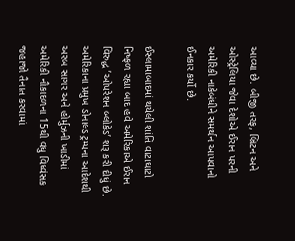આવ્યા છે. બીજી તરફ, બ્રિટન અને ઓસ્ટ્રેલિયા જેવા દેશોએ ઈરાન પરની અમેરિકી નાકેબંધીને સમર્થન આપવાનો ઈનકાર કર્યો છે.

ઈસ્લામાબાદમાં થયેલી શાંતિ વાટાઘાટો નિષ્ફળ રહ્યા બાદ હવે અમેરિકાએ ઈરાન વિરુદ્ધ ’ઓપરેશન બ્લોકેડ’ શરૂ કરી દીધું છે. અમેરિકાના પ્રમુખ ડોનાલ્ડ ટ્રમ્પના આદેશથી અરબ સાગર અને હોર્મુઝની ખાડીમાં અમેરિકી નૌકાદળના 15થી વધુ વિધ્વંસક જહાજો તૈનાત કરવામાં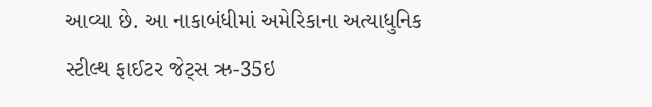આવ્યા છે. આ નાકાબંધીમાં અમેરિકાના અત્યાધુનિક સ્ટીલ્થ ફાઈટર જેટ્સ ઋ-35ઇ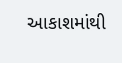આકાશમાંથી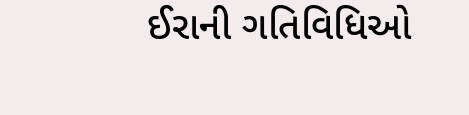ઈરાની ગતિવિધિઓ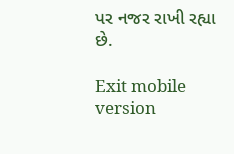પર નજર રાખી રહ્યા છે.

Exit mobile version